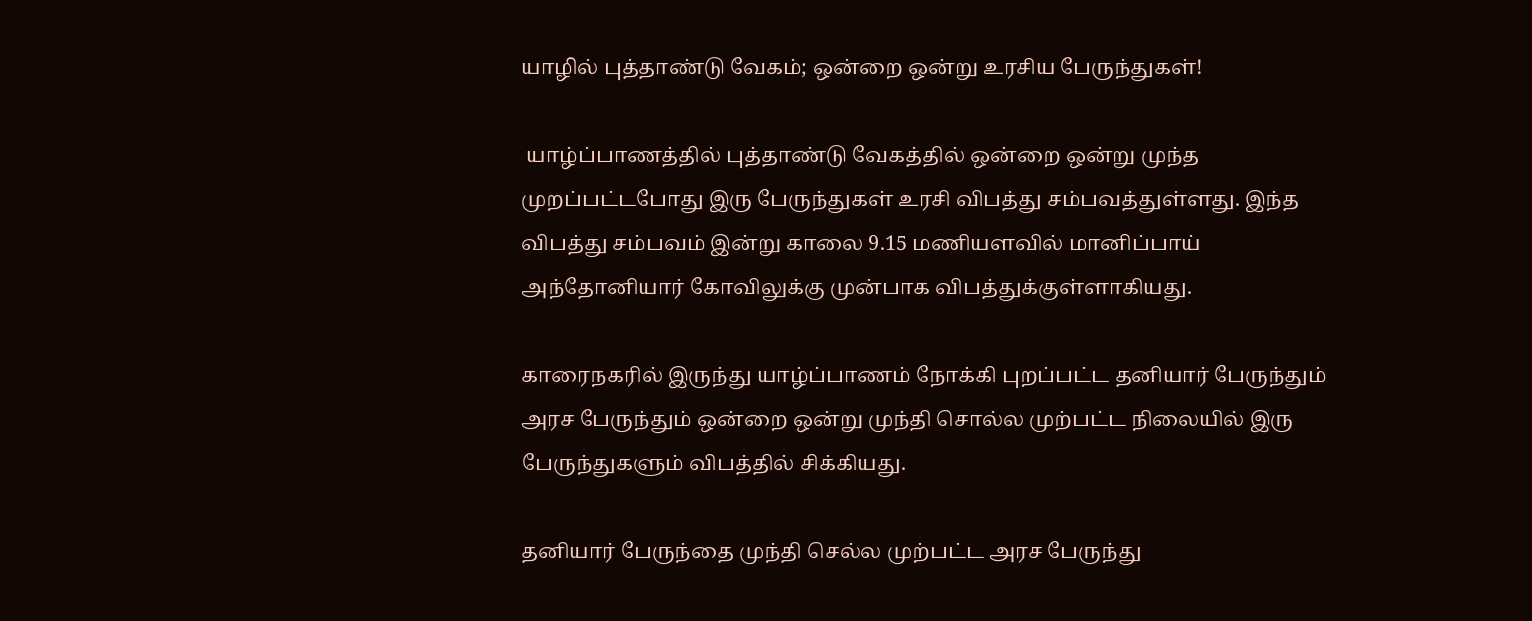யாழில் புத்தாண்டு வேகம்; ஒன்றை ஒன்று உரசிய பேருந்துகள்!

 யாழ்ப்பாணத்தில் புத்தாண்டு வேகத்தில் ஒன்றை ஒன்று முந்த முறப்பட்டபோது இரு பேருந்துகள் உரசி விபத்து சம்பவத்துள்ளது. இந்த விபத்து சம்பவம் இன்று காலை 9.15 மணியளவில் மானிப்பாய் அந்தோனியார் கோவிலுக்கு முன்பாக விபத்துக்குள்ளாகியது.

காரைநகரில் இருந்து யாழ்ப்பாணம் நோக்கி புறப்பட்ட தனியார் பேருந்தும் அரச பேருந்தும் ஒன்றை ஒன்று முந்தி சொல்ல முற்பட்ட நிலையில் இரு பேருந்துகளும் விபத்தில் சிக்கியது.

தனியார் பேருந்தை முந்தி செல்ல முற்பட்ட அரச பேருந்து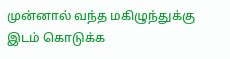முன்னால் வந்த மகிழுந்துக்கு இடம் கொடுக்க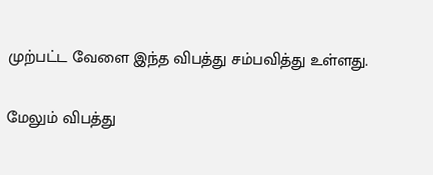முற்பட்ட வேளை இந்த விபத்து சம்பவித்து உள்ளது.

மேலும் விபத்து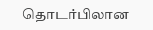தொடர்பிலான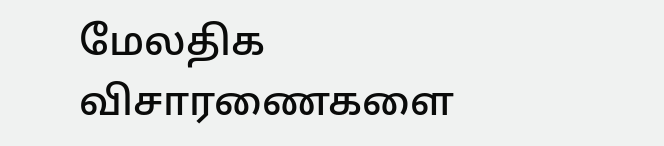மேலதிக விசாரணைகளை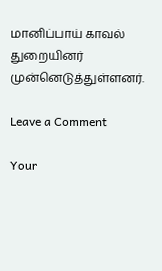மானிப்பாய் காவல் துறையினர் முன்னெடுத்துள்ளனர்.

Leave a Comment

Your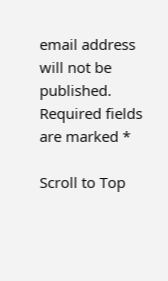email address will not be published. Required fields are marked *

Scroll to Top